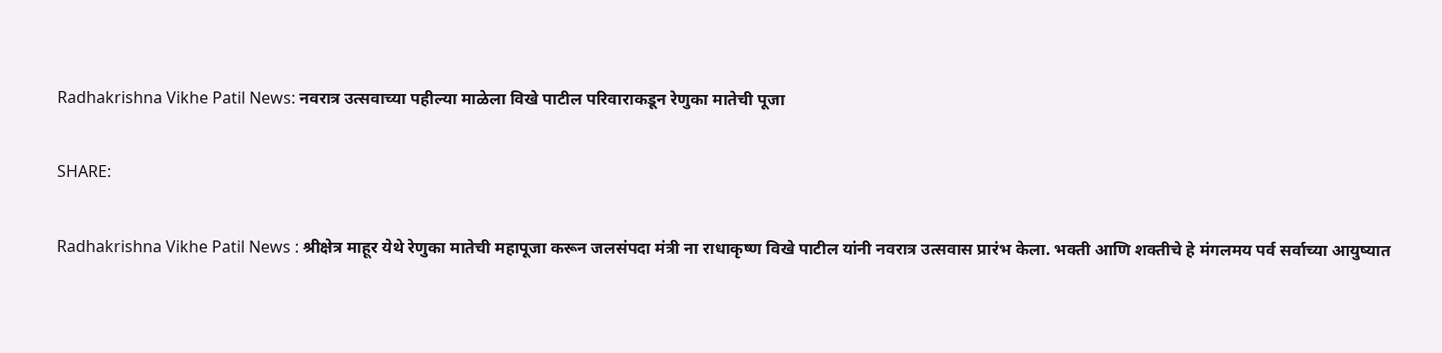Radhakrishna Vikhe Patil News: नवरात्र उत्सवाच्या पहील्या माळेला विखे पाटील परिवाराकडून रेणुका मातेची पूजा

SHARE:

Radhakrishna Vikhe Patil News : श्रीक्षेत्र माहूर येथे रेणुका मातेची महापूजा करून जलसंपदा मंत्री ना राधाकृष्ण विखे पाटील यांनी नवरात्र उत्सवास प्रारंभ केला. भक्ती आणि शक्तीचे हे मंगलमय पर्व सर्वाच्या आयुष्यात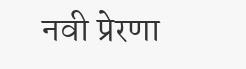नवी प्रेरणा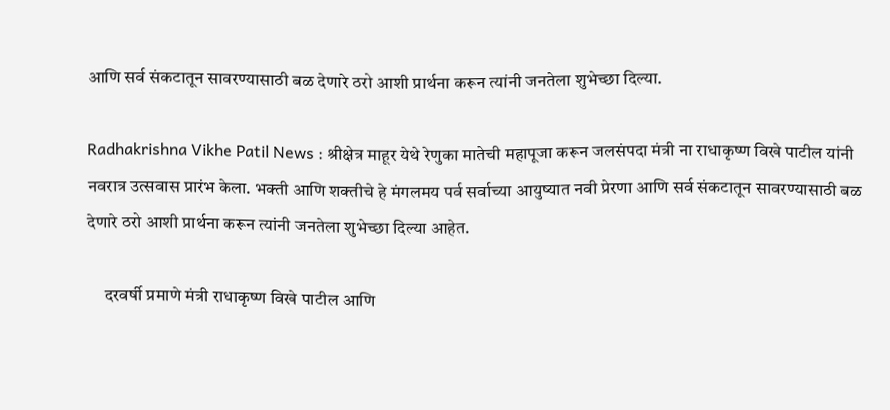आणि सर्व संकटातून सावरण्यासाठी बळ देणारे ठरो आशी प्रार्थना करून त्यांनी जनतेला शुभेच्छा दिल्या.

Radhakrishna Vikhe Patil News : श्रीक्षेत्र माहूर येथे रेणुका मातेची महापूजा करून जलसंपदा मंत्री ना राधाकृष्ण विखे पाटील यांनी नवरात्र उत्सवास प्रारंभ केला. भक्ती आणि शक्तीचे हे मंगलमय पर्व सर्वाच्या आयुष्यात नवी प्रेरणा आणि सर्व संकटातून सावरण्यासाठी बळ देणारे ठरो आशी प्रार्थना करून त्यांनी जनतेला शुभेच्छा दिल्या आहेत.

     दरवर्षी प्रमाणे मंत्री राधाकृष्ण विखे पाटील आणि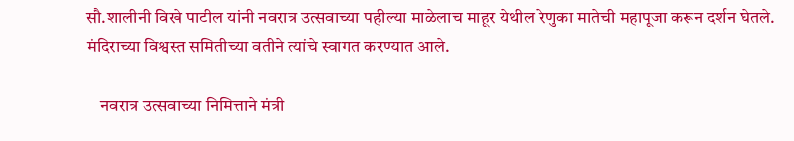सौ.शालीनी विखे पाटील यांनी नवरात्र उत्सवाच्या पहील्या माळेलाच माहूर येथील रेणुका मातेची महापूजा करून दर्शन घेतले. मंदिराच्या विश्वस्त समितीच्या वतीने त्यांचे स्वागत करण्यात आले.

    नवरात्र उत्सवाच्या निमित्ताने मंत्री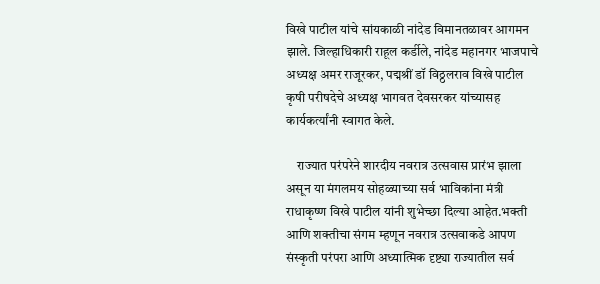विखे पाटील यांचे सांयकाळी नांदेड विमानतळावर आगमन झाले. जिल्हाधिकारी राहूल कर्डीले, नांदेड महानगर भाजपाचे अध्यक्ष अमर राजूरकर, पद्मश्रीं डॉ विठ्ठलराव विखे पाटील कृषी परीषदेचे अध्यक्ष भागवत देवसरकर यांच्यासह कार्यकर्त्यांनी स्वागत केले.

    राज्यात परंपरेने शारदीय नवरात्र उत्सवास प्रारंभ झाला असून या मंगलमय सोहळ्याच्या सर्व भाविकांना मंत्री राधाकृष्ण विखे पाटील यांनी शुभेच्छा दिल्या आहेत.भक्ती आणि शक्तीचा संगम म्हणून नवरात्र उत्सवाकडे आपण संस्कृती परंपरा आणि अध्यात्मिक दृष्ट्या राज्यातील सर्व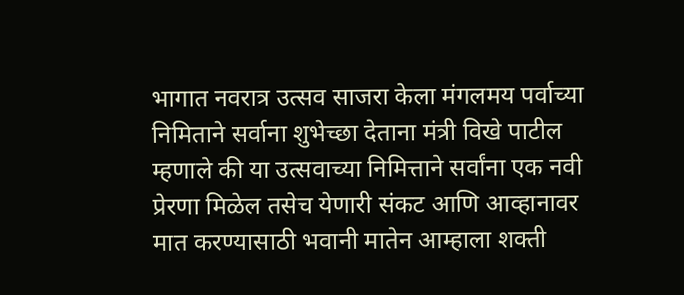भागात नवरात्र उत्सव साजरा केला मंगलमय पर्वाच्या निमिताने सर्वाना शुभेच्छा देताना मंत्री विखे पाटील म्हणाले की या उत्सवाच्या निमित्ताने सर्वांना एक नवी प्रेरणा मिळेल तसेच येणारी संकट आणि आव्हानावर मात करण्यासाठी भवानी मातेन आम्हाला शक्ती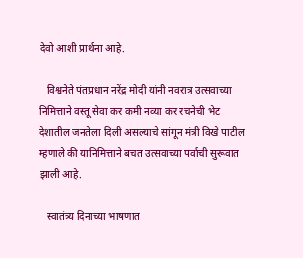देवो आशी प्रार्थना आहे.

   विश्वनेते पंतप्रधान नरेंद्र मोदी यांनी नवरात्र उत्सवाच्या निमित्ताने वस्तू सेवा कर कमी नव्या कर रचनेची भेट देशातील जनतेला दिली असल्याचे सांगून मंत्री विखे पाटील म्हणाले की यानिमित्ताने बचत उत्सवाच्या पर्वाची सुरूवात झाली आहे.

   स्वातंत्र्य दिनाच्या भाषणात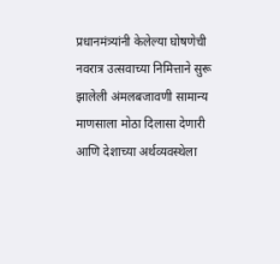प्रधानमंत्र्यांनी केलेल्या घोषणेची नवरात्र उत्सवाच्या निमित्ताने सुरू झालेली अंमलबजावणी सामान्य माणसाला मोठा दिलासा देणारी आणि देशाच्या अर्थव्यवस्थेला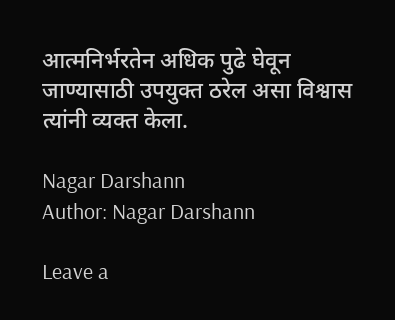आत्मनिर्भरतेन अधिक पुढे घेवून जाण्यासाठी उपयुक्त ठरेल असा विश्वास त्यांनी व्यक्त केला.

Nagar Darshann
Author: Nagar Darshann

Leave a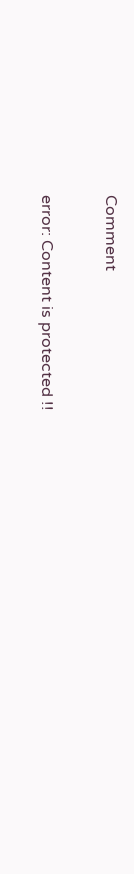Comment

error: Content is protected !!